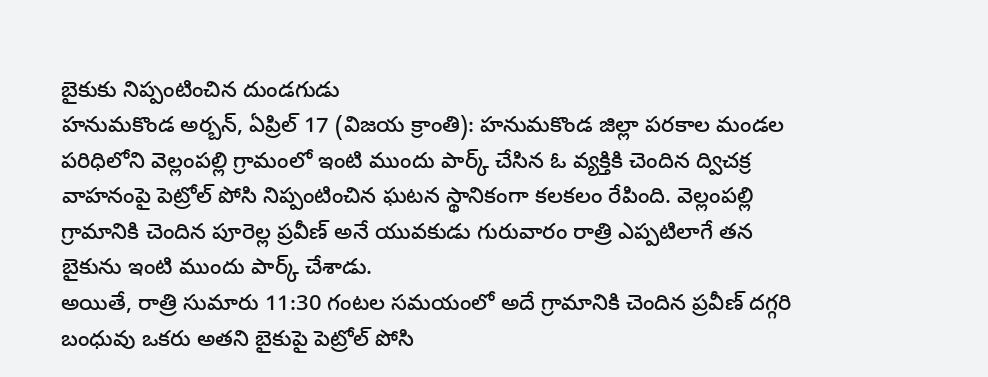బైకుకు నిప్పంటించిన దుండగుడు
హనుమకొండ అర్బన్, ఏప్రిల్ 17 (విజయ క్రాంతి): హనుమకొండ జిల్లా పరకాల మండల పరిధిలోని వెల్లంపల్లి గ్రామంలో ఇంటి ముందు పార్క్ చేసిన ఓ వ్యక్తికి చెందిన ద్విచక్ర వాహనంపై పెట్రోల్ పోసి నిప్పంటించిన ఘటన స్థానికంగా కలకలం రేపింది. వెల్లంపల్లి గ్రామానికి చెందిన పూరెల్ల ప్రవీణ్ అనే యువకుడు గురువారం రాత్రి ఎప్పటిలాగే తన బైకును ఇంటి ముందు పార్క్ చేశాడు.
అయితే, రాత్రి సుమారు 11:30 గంటల సమయంలో అదే గ్రామానికి చెందిన ప్రవీణ్ దగ్గరి బంధువు ఒకరు అతని బైకుపై పెట్రోల్ పోసి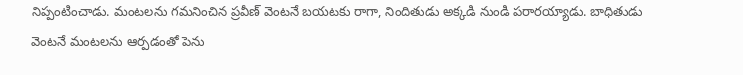నిప్పంటించాడు. మంటలను గమనించిన ప్రవీణ్ వెంటనే బయటకు రాగా, నిందితుడు అక్కడి నుండి పరారయ్యాడు. బాధితుడు వెంటనే మంటలను ఆర్పడంతో పెను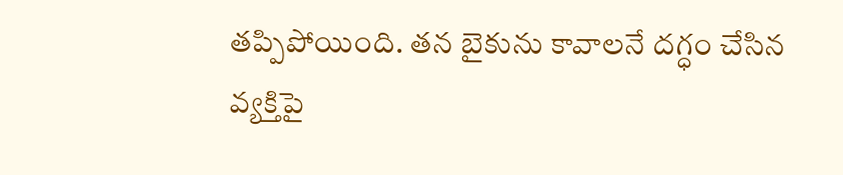తప్పిపోయింది. తన బైకును కావాలనే దగ్ధం చేసిన వ్యక్తిపై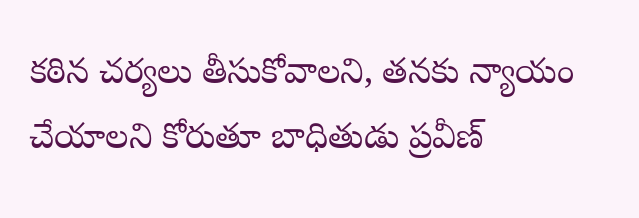కఠిన చర్యలు తీసుకోవాలని, తనకు న్యాయం చేయాలని కోరుతూ బాధితుడు ప్రవీణ్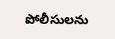పోలీసులను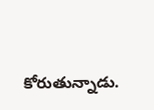కోరుతున్నాడు.